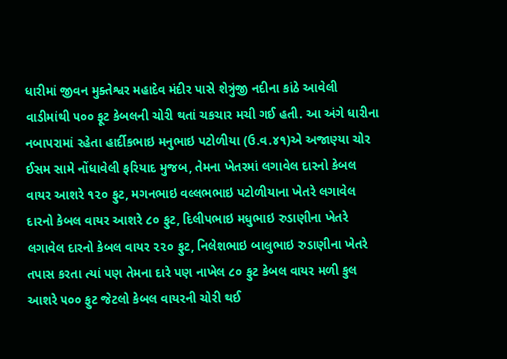ધારીમાં જીવન મુક્તેશ્વર મહાદેવ મંદીર પાસે શેત્રુંજી નદીના કાંઠે આવેલી વાડીમાંથી ૫૦૦ ફૂટ કેબલની ચોરી થતાં ચકચાર મચી ગઈ હતી. આ અંગે ધારીના નબાપરામાં રહેતા હાર્દીકભાઇ મનુભાઇ પટોળીયા (ઉ.વ.૪૧)એ અજાણ્યા ચોર ઈસમ સામે નોંધાવેલી ફરિયાદ મુજબ, તેમના ખેતરમાં લગાવેલ દારનો કેબલ વાયર આશરે ૧૨૦ ફુટ, મગનભાઇ વલ્લભભાઇ પટોળીયાના ખેતરે લગાવેલ દારનો કેબલ વાયર આશરે ૮૦ ફુટ, દિલીપભાઇ મધુભાઇ રુડાણીના ખેતરે લગાવેલ દારનો કેબલ વાયર ૨૨૦ ફુટ, નિલેશભાઇ બાલુભાઇ રુડાણીના ખેતરે તપાસ કરતા ત્યાં પણ તેમના દારે પણ નાખેલ ૮૦ ફુટ કેબલ વાયર મળી કુલ આશરે ૫૦૦ ફુટ જેટલો કેબલ વાયરની ચોરી થઈ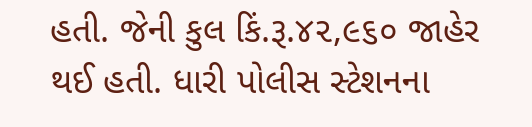હતી. જેની કુલ કિં.રૂ.૪૨,૯૬૦ જાહેર થઈ હતી. ધારી પોલીસ સ્ટેશનના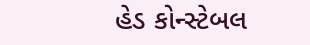હેડ કોન્સ્ટેબલ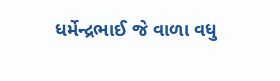ધર્મેન્દ્રભાઈ જે વાળા વધુ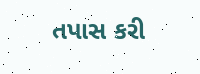તપાસ કરી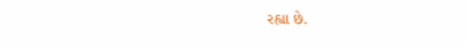રહ્યા છે.